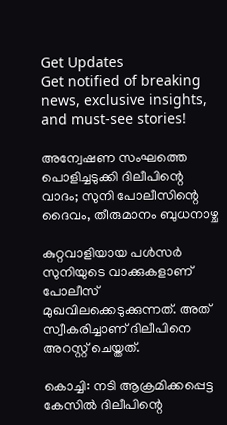Get Updates
Get notified of breaking news, exclusive insights, and must-see stories!

അന്വേഷണ സംഘത്തെ പൊളിച്ചടുക്കി ദിലീപിന്റെ വാദം; സുനി പോലീസിന്റെ ദൈവം, തീരുമാനം ബുധനാഴ്ച

കുറ്റവാളിയായ പള്‍സര്‍ സുനിയുടെ വാക്കുകളാണ് പോലീസ് മുഖവിലക്കെടുക്കുന്നത്. അത് സ്വീകരിച്ചാണ് ദിലീപിനെ അറസ്റ്റ് ചെയ്തത്.

കൊച്ചി: നടി ആക്രമിക്കപ്പെട്ട കേസില്‍ ദിലീപിന്റെ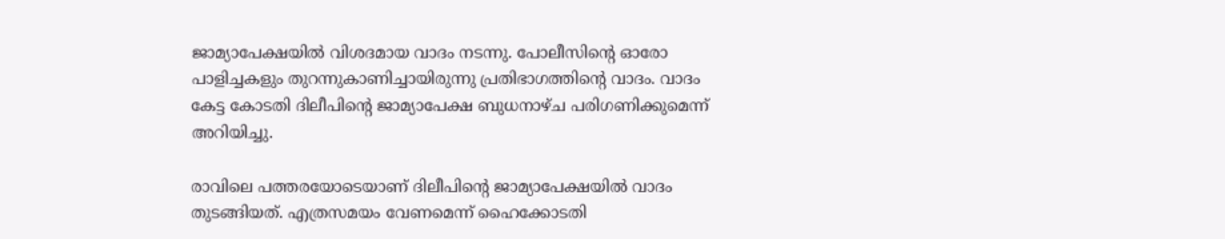ജാമ്യാപേക്ഷയില്‍ വിശദമായ വാദം നടന്നു. പോലീസിന്റെ ഓരോ പാളിച്ചകളും തുറന്നുകാണിച്ചായിരുന്നു പ്രതിഭാഗത്തിന്റെ വാദം. വാദം കേട്ട കോടതി ദിലീപിന്റെ ജാമ്യാപേക്ഷ ബുധനാഴ്ച പരിഗണിക്കുമെന്ന് അറിയിച്ചു.

രാവിലെ പത്തരയോടെയാണ് ദിലീപിന്റെ ജാമ്യാപേക്ഷയില്‍ വാദം തുടങ്ങിയത്. എത്രസമയം വേണമെന്ന് ഹൈക്കോടതി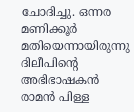ചോദിച്ചു. ഒന്നര മണിക്കൂര്‍ മതിയെന്നായിരുന്നു ദിലീപിന്റെ അഭിഭാഷകന്‍ രാമന്‍ പിള്ള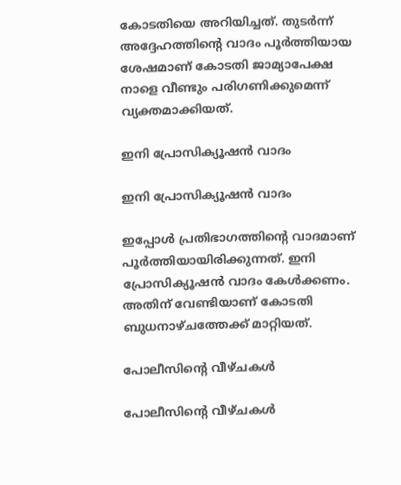കോടതിയെ അറിയിച്ചത്. തുടര്‍ന്ന് അദ്ദേഹത്തിന്റെ വാദം പൂര്‍ത്തിയായ ശേഷമാണ് കോടതി ജാമ്യാപേക്ഷ നാളെ വീണ്ടും പരിഗണിക്കുമെന്ന് വ്യക്തമാക്കിയത്.

ഇനി പ്രോസിക്യൂഷന്‍ വാദം

ഇനി പ്രോസിക്യൂഷന്‍ വാദം

ഇപ്പോള്‍ പ്രതിഭാഗത്തിന്റെ വാദമാണ് പൂര്‍ത്തിയായിരിക്കുന്നത്. ഇനി പ്രോസിക്യൂഷന്‍ വാദം കേള്‍ക്കണം. അതിന് വേണ്ടിയാണ് കോടതി ബുധനാഴ്ചത്തേക്ക് മാറ്റിയത്.

പോലീസിന്റെ വീഴ്ചകള്‍

പോലീസിന്റെ വീഴ്ചകള്‍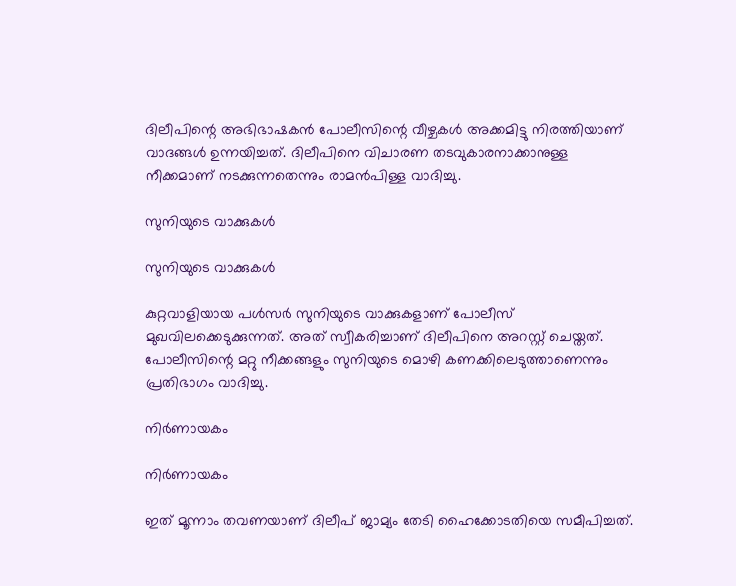ദിലീപിന്റെ അഭിഭാഷകന്‍ പോലീസിന്റെ വീഴ്ചകള്‍ അക്കമിട്ടു നിരത്തിയാണ് വാദങ്ങള്‍ ഉന്നയിച്ചത്. ദിലീപിനെ വിചാരണ തടവുകാരനാക്കാനുള്ള നീക്കമാണ് നടക്കുന്നതെന്നും രാമന്‍പിള്ള വാദിച്ചു.

സുനിയുടെ വാക്കുകള്‍

സുനിയുടെ വാക്കുകള്‍

കുറ്റവാളിയായ പള്‍സര്‍ സുനിയുടെ വാക്കുകളാണ് പോലീസ് മുഖവിലക്കെടുക്കുന്നത്. അത് സ്വീകരിച്ചാണ് ദിലീപിനെ അറസ്റ്റ് ചെയ്തത്. പോലീസിന്റെ മറ്റു നീക്കങ്ങളും സുനിയുടെ മൊഴി കണക്കിലെടുത്താണെന്നും പ്രതിഭാഗം വാദിച്ചു.

നിര്‍ണായകം

നിര്‍ണായകം

ഇത് മൂന്നാം തവണയാണ് ദിലീപ് ജാമ്യം തേടി ഹൈക്കോടതിയെ സമീപിച്ചത്.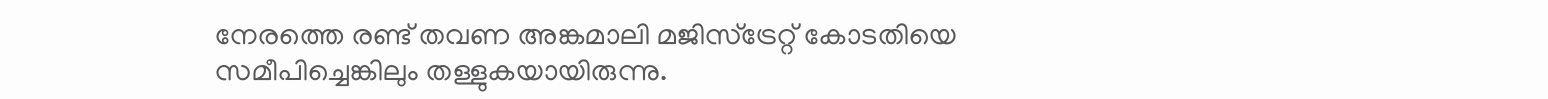നേരത്തെ രണ്ട് തവണ അങ്കമാലി മജിസ്‌ട്രേറ്റ് കോടതിയെ സമീപിച്ചെങ്കിലും തള്ളുകയായിരുന്നു.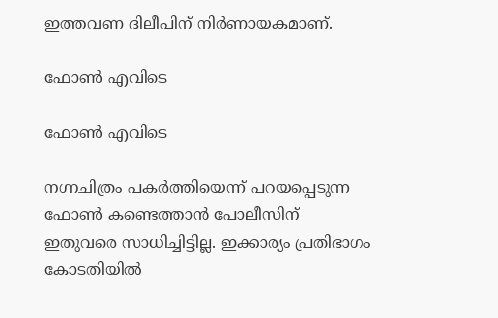ഇത്തവണ ദിലീപിന് നിര്‍ണായകമാണ്.

ഫോണ്‍ എവിടെ

ഫോണ്‍ എവിടെ

നഗ്നചിത്രം പകര്‍ത്തിയെന്ന് പറയപ്പെടുന്ന ഫോണ്‍ കണ്ടെത്താന്‍ പോലീസിന് ഇതുവരെ സാധിച്ചിട്ടില്ല. ഇക്കാര്യം പ്രതിഭാഗം കോടതിയില്‍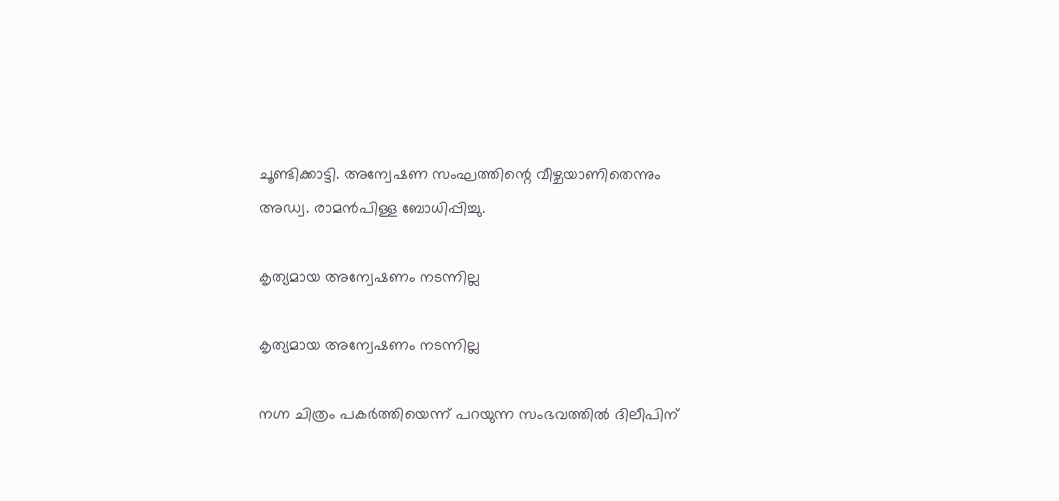ചൂണ്ടിക്കാട്ടി. അന്വേഷണ സംഘത്തിന്റെ വീഴ്ചയാണിതെന്നും അഡ്വ. രാമന്‍പിള്ള ബോധിപ്പിച്ചു.

കൃത്യമായ അന്വേഷണം നടന്നില്ല

കൃത്യമായ അന്വേഷണം നടന്നില്ല

നഗ്ന ചിത്രം പകര്‍ത്തിയെന്ന് പറയുന്ന സംഭവത്തില്‍ ദിലീപിന്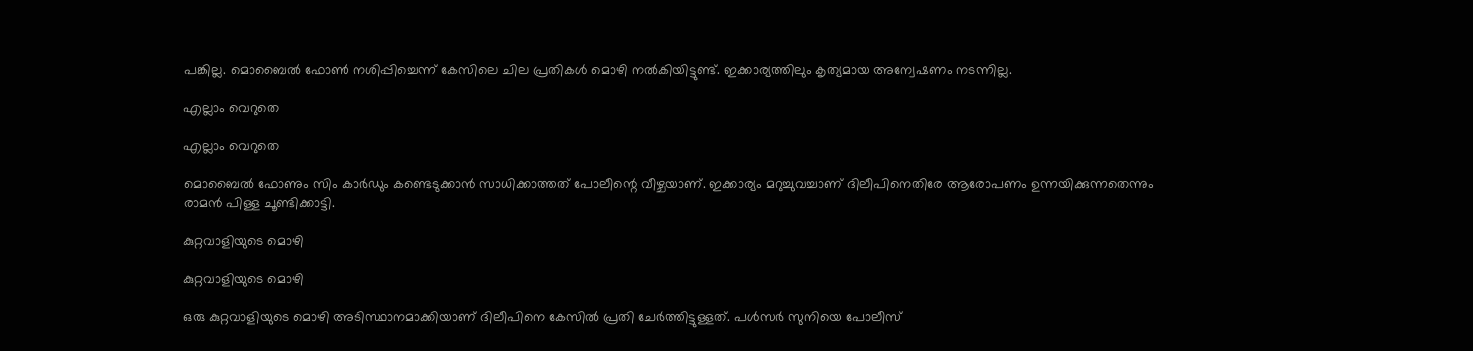പങ്കില്ല. മൊബൈല്‍ ഫോണ്‍ നശിപ്പിച്ചെന്ന് കേസിലെ ചില പ്രതികള്‍ മൊഴി നല്‍കിയിട്ടുണ്ട്. ഇക്കാര്യത്തിലും കൃത്യമായ അന്വേഷണം നടന്നില്ല.

എല്ലാം വെറുതെ

എല്ലാം വെറുതെ

മൊബൈല്‍ ഫോണും സിം കാര്‍ഡും കണ്ടെടുക്കാന്‍ സാധിക്കാത്തത് പോലീന്റെ വീഴ്ചയാണ്. ഇക്കാര്യം മറുച്ചുവച്ചാണ് ദിലീപിനെതിരേ ആരോപണം ഉന്നയിക്കുന്നതെന്നും രാമന്‍ പിള്ള ചൂണ്ടിക്കാട്ടി.

കുറ്റവാളിയുടെ മൊഴി

കുറ്റവാളിയുടെ മൊഴി

ഒരു കുറ്റവാളിയുടെ മൊഴി അടിസ്ഥാനമാക്കിയാണ് ദിലീപിനെ കേസില്‍ പ്രതി ചേര്‍ത്തിട്ടുള്ളത്. പള്‍സര്‍ സുനിയെ പോലീസ്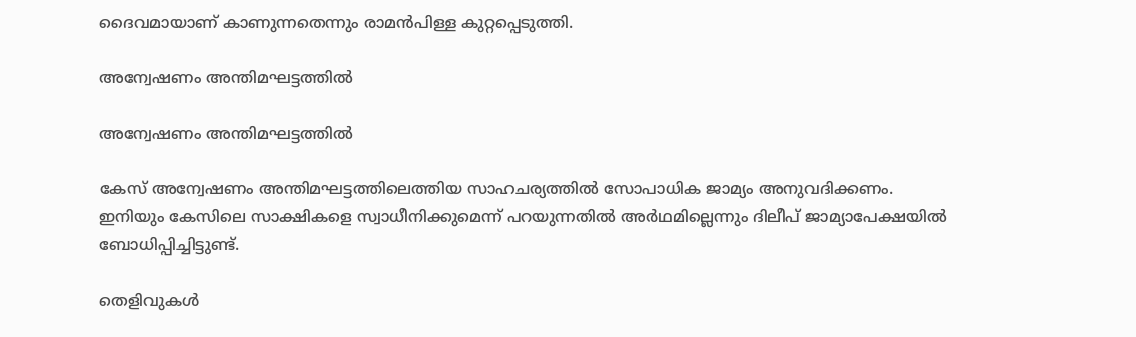ദൈവമായാണ് കാണുന്നതെന്നും രാമന്‍പിള്ള കുറ്റപ്പെടുത്തി.

അന്വേഷണം അന്തിമഘട്ടത്തില്‍

അന്വേഷണം അന്തിമഘട്ടത്തില്‍

കേസ് അന്വേഷണം അന്തിമഘട്ടത്തിലെത്തിയ സാഹചര്യത്തില്‍ സോപാധിക ജാമ്യം അനുവദിക്കണം. ഇനിയും കേസിലെ സാക്ഷികളെ സ്വാധീനിക്കുമെന്ന് പറയുന്നതില്‍ അര്‍ഥമില്ലെന്നും ദിലീപ് ജാമ്യാപേക്ഷയില്‍ ബോധിപ്പിച്ചിട്ടുണ്ട്.

തെളിവുകള്‍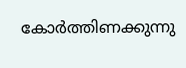കോര്‍ത്തിണക്കുന്നു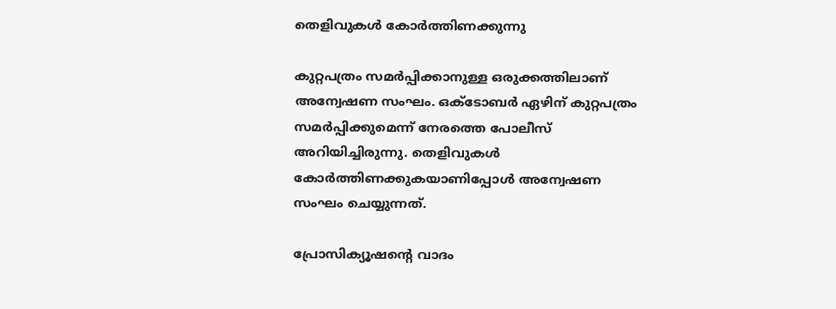തെളിവുകള്‍ കോര്‍ത്തിണക്കുന്നു

കുറ്റപത്രം സമര്‍പ്പിക്കാനുള്ള ഒരുക്കത്തിലാണ് അന്വേഷണ സംഘം. ഒക്ടോബര്‍ ഏഴിന് കുറ്റപത്രം സമര്‍പ്പിക്കുമെന്ന് നേരത്തെ പോലീസ് അറിയിച്ചിരുന്നു. തെളിവുകള്‍ കോര്‍ത്തിണക്കുകയാണിപ്പോള്‍ അന്വേഷണ സംഘം ചെയ്യുന്നത്.

പ്രോസിക്യൂഷന്റെ വാദം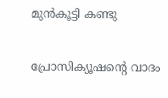മുന്‍കൂട്ടി കണ്ടു

പ്രോസിക്യൂഷന്റെ വാദം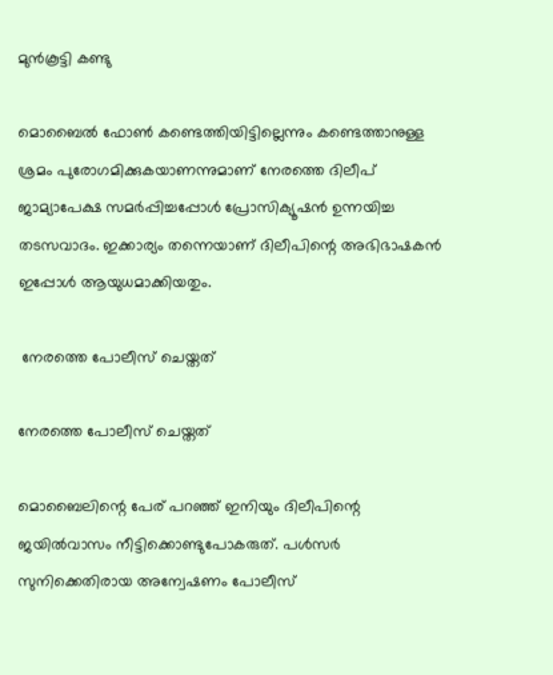മുന്‍കൂട്ടി കണ്ടു

മൊബൈല്‍ ഫോണ്‍ കണ്ടെത്തിയിട്ടില്ലെന്നും കണ്ടെത്താനുള്ള ശ്രമം പുരോഗമിക്കുകയാണന്നുമാണ് നേരത്തെ ദിലീപ് ജാമ്യാപേക്ഷ സമര്‍പ്പിച്ചപ്പോള്‍ പ്രോസിക്യൂഷന്‍ ഉന്നയിച്ച തടസവാദം. ഇക്കാര്യം തന്നെയാണ് ദിലീപിന്റെ അഭിഭാഷകന്‍ ഇപ്പോള്‍ ആയുധമാക്കിയതും.

 നേരത്തെ പോലീസ് ചെയ്തത്

നേരത്തെ പോലീസ് ചെയ്തത്

മൊബൈലിന്റെ പേര് പറഞ്ഞ് ഇനിയും ദിലീപിന്റെ ജയില്‍വാസം നീട്ടിക്കൊണ്ടുപോകരുത്. പള്‍സര്‍ സുനിക്കെതിരായ അന്വേഷണം പോലീസ്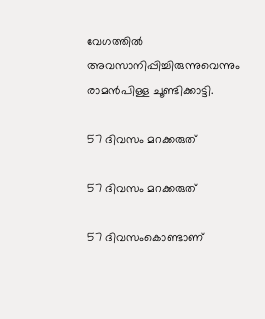വേഗത്തില്‍ അവസാനിപ്പിച്ചിരുന്നുവെന്നും രാമന്‍പിള്ള ചൂണ്ടിക്കാട്ടി.

57 ദിവസം മറക്കരുത്

57 ദിവസം മറക്കരുത്

57 ദിവസംകൊണ്ടാണ്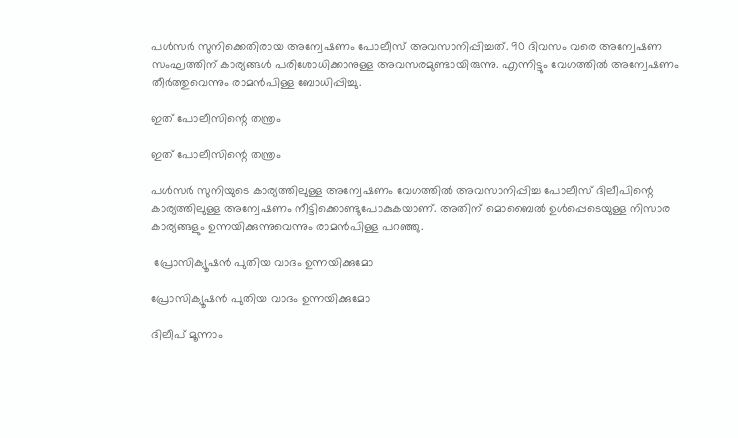പള്‍സര്‍ സുനിക്കെതിരായ അന്വേഷണം പോലീസ് അവസാനിപ്പിച്ചത്. 90 ദിവസം വരെ അന്വേഷണ സംഘത്തിന് കാര്യങ്ങള്‍ പരിശോധിക്കാനുള്ള അവസരമുണ്ടായിരുന്നു. എന്നിട്ടും വേഗത്തില്‍ അന്വേഷണം തീര്‍ത്തുവെന്നും രാമന്‍പിള്ള ബോധിപ്പിച്ചു.

ഇത് പോലീസിന്റെ തന്ത്രം

ഇത് പോലീസിന്റെ തന്ത്രം

പള്‍സര്‍ സുനിയുടെ കാര്യത്തിലുള്ള അന്വേഷണം വേഗത്തില്‍ അവസാനിപ്പിച്ച പോലീസ് ദിലീപിന്റെ കാര്യത്തിലുള്ള അന്വേഷണം നീട്ടിക്കൊണ്ടുപോകുകയാണ്. അതിന് മൊബൈല്‍ ഉള്‍പ്പെടെയുള്ള നിസാര കാര്യങ്ങളും ഉന്നയിക്കുന്നുവെന്നും രാമന്‍പിള്ള പറഞ്ഞു.

 പ്രോസിക്യൂഷന്‍ പുതിയ വാദം ഉന്നയിക്കുമോ

പ്രോസിക്യൂഷന്‍ പുതിയ വാദം ഉന്നയിക്കുമോ

ദിലീപ് മൂന്നാം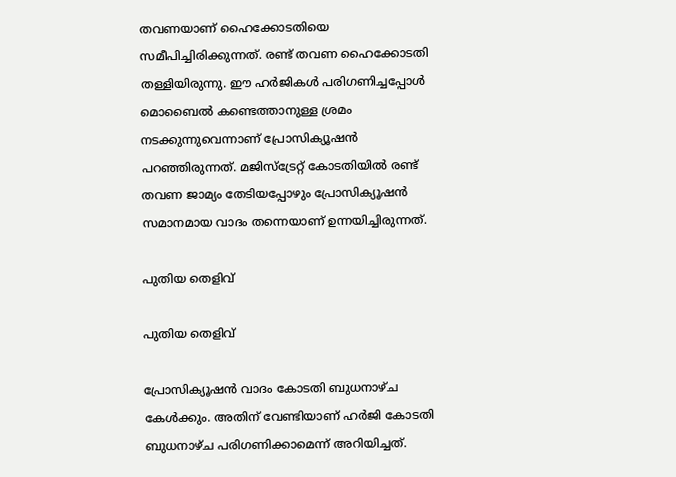തവണയാണ് ഹൈക്കോടതിയെ സമീപിച്ചിരിക്കുന്നത്. രണ്ട് തവണ ഹൈക്കോടതി തള്ളിയിരുന്നു. ഈ ഹര്‍ജികള്‍ പരിഗണിച്ചപ്പോള്‍ മൊബൈല്‍ കണ്ടെത്താനുള്ള ശ്രമം നടക്കുന്നുവെന്നാണ് പ്രോസിക്യൂഷന്‍ പറഞ്ഞിരുന്നത്. മജിസ്‌ട്രേറ്റ് കോടതിയില്‍ രണ്ട് തവണ ജാമ്യം തേടിയപ്പോഴും പ്രോസിക്യൂഷന്‍ സമാനമായ വാദം തന്നെയാണ് ഉന്നയിച്ചിരുന്നത്.

പുതിയ തെളിവ്

പുതിയ തെളിവ്

പ്രോസിക്യൂഷന്‍ വാദം കോടതി ബുധനാഴ്ച കേള്‍ക്കും. അതിന് വേണ്ടിയാണ് ഹര്‍ജി കോടതി ബുധനാഴ്ച പരിഗണിക്കാമെന്ന് അറിയിച്ചത്.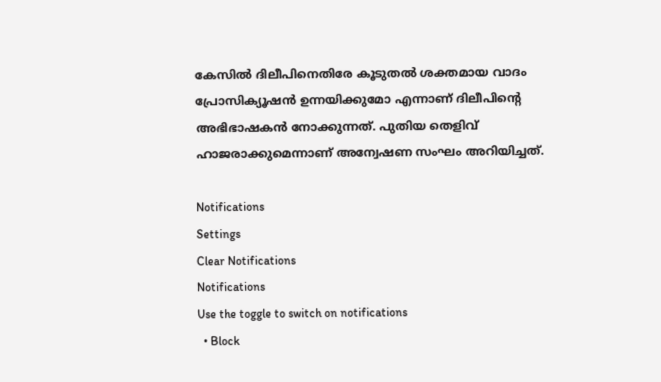കേസില്‍ ദിലീപിനെതിരേ കൂടുതല്‍ ശക്തമായ വാദം പ്രോസിക്യൂഷന്‍ ഉന്നയിക്കുമോ എന്നാണ് ദിലീപിന്റെ അഭിഭാഷകന്‍ നോക്കുന്നത്. പുതിയ തെളിവ് ഹാജരാക്കുമെന്നാണ് അന്വേഷണ സംഘം അറിയിച്ചത്.

Notifications
Settings
Clear Notifications
Notifications
Use the toggle to switch on notifications
  • Block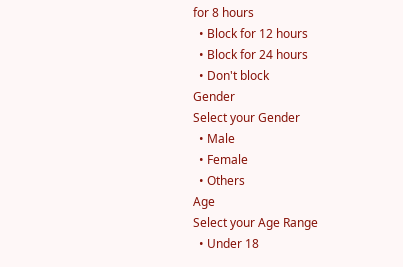for 8 hours
  • Block for 12 hours
  • Block for 24 hours
  • Don't block
Gender
Select your Gender
  • Male
  • Female
  • Others
Age
Select your Age Range
  • Under 18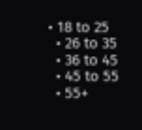• 18 to 25
  • 26 to 35
  • 36 to 45
  • 45 to 55
  • 55+